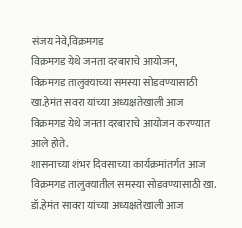संजय नेवे,विक्रमगड
विक्रमगड येथे जनता दरबाराचे आयोजन,
विक्रमगड तालुक्याच्या समस्या सोडवण्यासाठी खा.हेमंत सवरा यांच्या अध्यक्षतेखाली आज विक्रमगड येथे जनता दरबाराचे आयोजन करण्यात आले होते.
शासनाच्या शंभर दिवसाच्या कार्यक्रमांतर्गत आज विक्रमगड तालुक्यातील समस्या सोडवण्यासाठी खा. डॉ.हेमंत सावरा यांच्या अध्यक्षतेखाली आज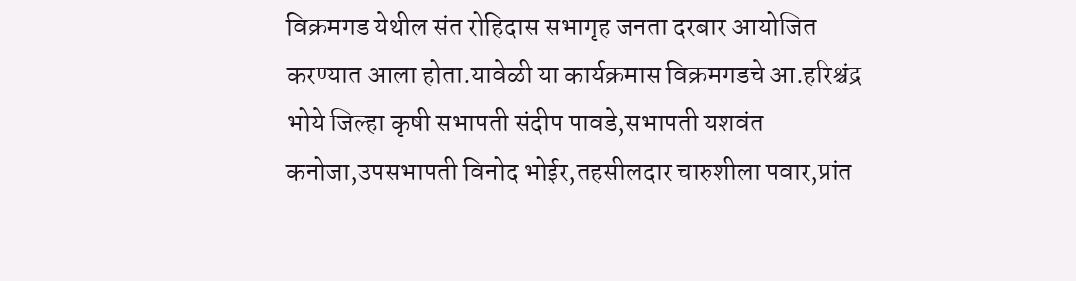विक्रमगड येथील संत रोहिदास सभागृह जनता दरबार आयोजित करण्यात आला होता.यावेळी या कार्यक्रमास विक्रमगडचे आ.हरिश्चंद्र भोये जिल्हा कृषी सभापती संदीप पावडे,सभापती यशवंत कनोजा,उपसभापती विनोद भोईर,तहसीलदार चारुशीला पवार,प्रांत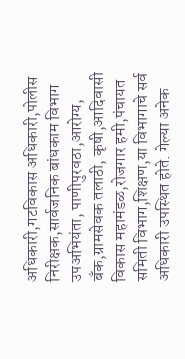अधिकारी,गटविकास अधिकारी,पोलीस निरीक्षक,सार्वजनिक बांधकाम विभाग उपअभियंता, पाणीपुरवठा,आरोग्य, बँक,ग्रामसेवक तलाठी, कृषी,आदिवासी विकास महामंडळ,रोजगार हमी,पंचायत समिती विभाग,शिक्षण,या विभागाचे सर्व अधिकारी उपस्थित होते. गेल्या अनेक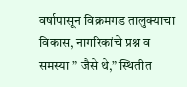वर्षापासून विक्रमगड तालुक्याचा विकास, नागरिकांचे प्रश्न व समस्या ” जैसे थे,” स्थितीत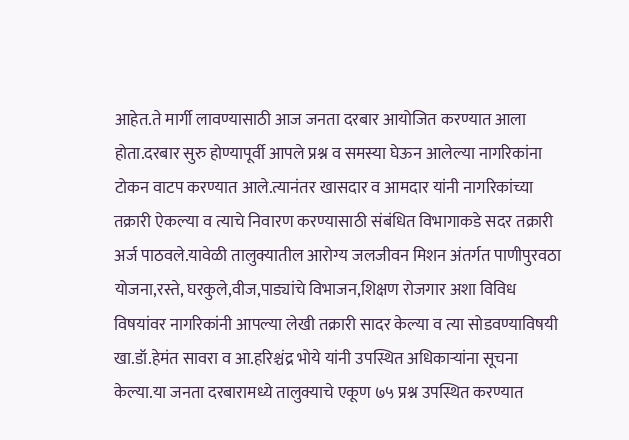आहेत.ते मार्गी लावण्यासाठी आज जनता दरबार आयोजित करण्यात आला होता.दरबार सुरु होण्यापूर्वी आपले प्रश्न व समस्या घेऊन आलेल्या नागरिकांना टोकन वाटप करण्यात आले.त्यानंतर खासदार व आमदार यांनी नागरिकांच्या तक्रारी ऐकल्या व त्याचे निवारण करण्यासाठी संबंधित विभागाकडे सदर तक्रारी अर्ज पाठवले.यावेळी तालुक्यातील आरोग्य जलजीवन मिशन अंतर्गत पाणीपुरवठा योजना,रस्ते, घरकुले,वीज,पाड्यांचे विभाजन,शिक्षण रोजगार अशा विविध विषयांवर नागरिकांनी आपल्या लेखी तक्रारी सादर केल्या व त्या सोडवण्याविषयी खा.डॉ.हेमंत सावरा व आ.हरिश्चंद्र भोये यांनी उपस्थित अधिकाऱ्यांना सूचना केल्या.या जनता दरबारामध्ये तालुक्याचे एकूण ७५ प्रश्न उपस्थित करण्यात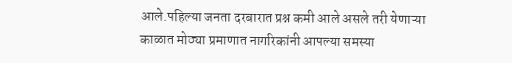आले.पहिल्या जनता दरबारात प्रश्न कमी आले असले तरी येणाऱ्या काळात मोठ्या प्रमाणात नागरिकांनी आपल्या समस्या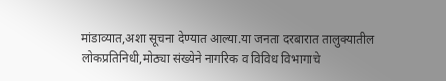मांडाव्यात,अशा सूचना देण्यात आल्या.या जनता दरबारात तालुक्यातील लोकप्रतिनिधी,मोठ्या संख्येने नागरिक व विविध विभागाचे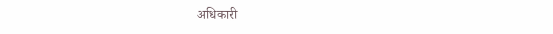अधिकारी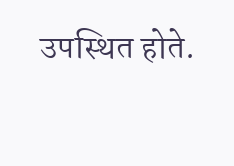उपस्थित होते.